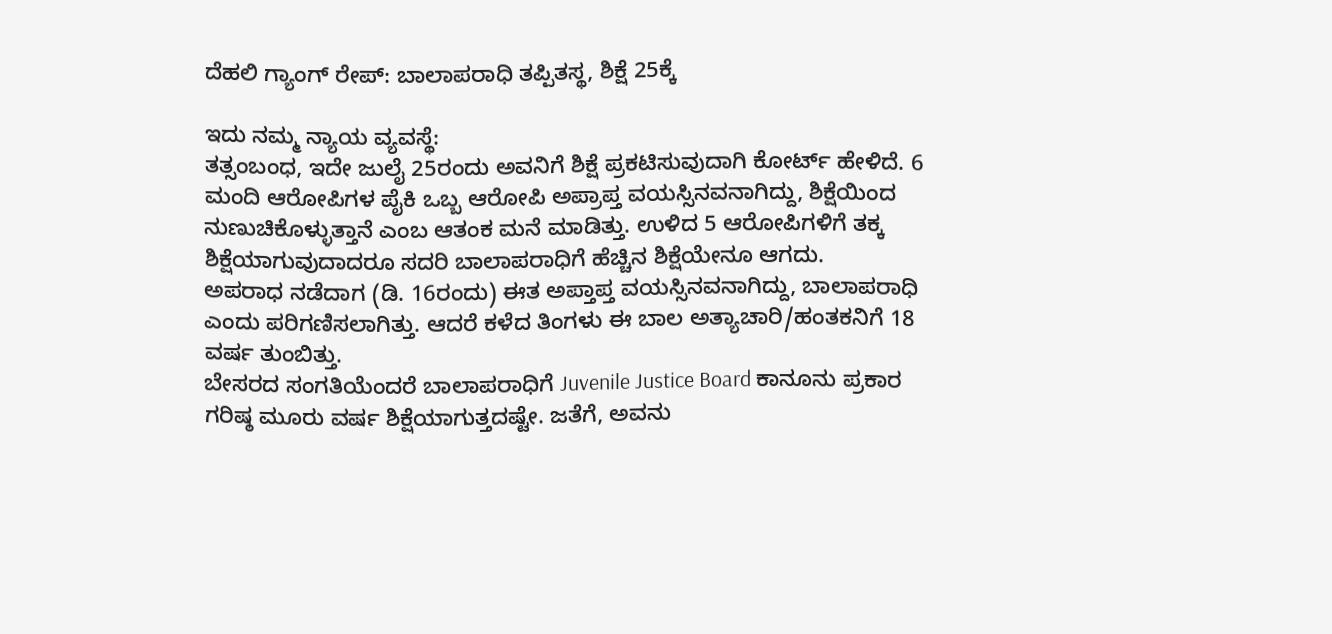ದೆಹಲಿ ಗ್ಯಾಂಗ್ ರೇಪ್: ಬಾಲಾಪರಾಧಿ ತಪ್ಪಿತಸ್ಥ, ಶಿಕ್ಷೆ 25ಕ್ಕೆ

ಇದು ನಮ್ಮ ನ್ಯಾಯ ವ್ಯವಸ್ಥೆ:
ತತ್ಸಂಬಂಧ, ಇದೇ ಜುಲೈ 25ರಂದು ಅವನಿಗೆ ಶಿಕ್ಷೆ ಪ್ರಕಟಿಸುವುದಾಗಿ ಕೋರ್ಟ್ ಹೇಳಿದೆ. 6 ಮಂದಿ ಆರೋಪಿಗಳ ಪೈಕಿ ಒಬ್ಬ ಆರೋಪಿ ಅಪ್ರಾಪ್ತ ವಯಸ್ಸಿನವನಾಗಿದ್ದು, ಶಿಕ್ಷೆಯಿಂದ ನುಣುಚಿಕೊಳ್ಳುತ್ತಾನೆ ಎಂಬ ಆತಂಕ ಮನೆ ಮಾಡಿತ್ತು. ಉಳಿದ 5 ಆರೋಪಿಗಳಿಗೆ ತಕ್ಕ ಶಿಕ್ಷೆಯಾಗುವುದಾದರೂ ಸದರಿ ಬಾಲಾಪರಾಧಿಗೆ ಹೆಚ್ಚಿನ ಶಿಕ್ಷೆಯೇನೂ ಆಗದು.
ಅಪರಾಧ ನಡೆದಾಗ (ಡಿ. 16ರಂದು) ಈತ ಅಪ್ತಾಪ್ತ ವಯಸ್ಸಿನವನಾಗಿದ್ದು, ಬಾಲಾಪರಾಧಿ ಎಂದು ಪರಿಗಣಿಸಲಾಗಿತ್ತು. ಆದರೆ ಕಳೆದ ತಿಂಗಳು ಈ ಬಾಲ ಅತ್ಯಾಚಾರಿ/ಹಂತಕನಿಗೆ 18 ವರ್ಷ ತುಂಬಿತ್ತು.
ಬೇಸರದ ಸಂಗತಿಯೆಂದರೆ ಬಾಲಾಪರಾಧಿಗೆ Juvenile Justice Board ಕಾನೂನು ಪ್ರಕಾರ ಗರಿಷ್ಠ ಮೂರು ವರ್ಷ ಶಿಕ್ಷೆಯಾಗುತ್ತದಷ್ಟೇ. ಜತೆಗೆ, ಅವನು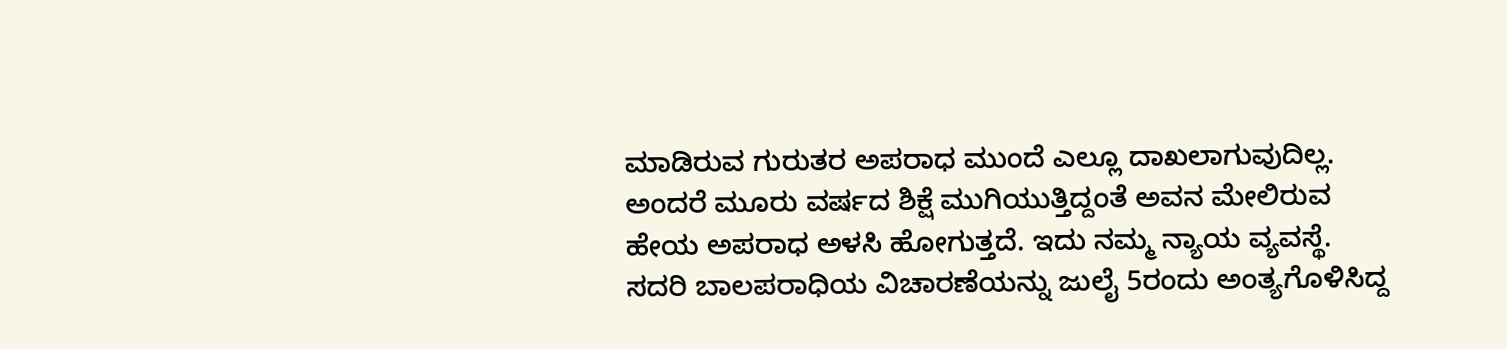ಮಾಡಿರುವ ಗುರುತರ ಅಪರಾಧ ಮುಂದೆ ಎಲ್ಲೂ ದಾಖಲಾಗುವುದಿಲ್ಲ. ಅಂದರೆ ಮೂರು ವರ್ಷದ ಶಿಕ್ಷೆ ಮುಗಿಯುತ್ತಿದ್ದಂತೆ ಅವನ ಮೇಲಿರುವ ಹೇಯ ಅಪರಾಧ ಅಳಸಿ ಹೋಗುತ್ತದೆ. ಇದು ನಮ್ಮ ನ್ಯಾಯ ವ್ಯವಸ್ಥೆ.
ಸದರಿ ಬಾಲಪರಾಧಿಯ ವಿಚಾರಣೆಯನ್ನು ಜುಲೈ 5ರಂದು ಅಂತ್ಯಗೊಳಿಸಿದ್ದ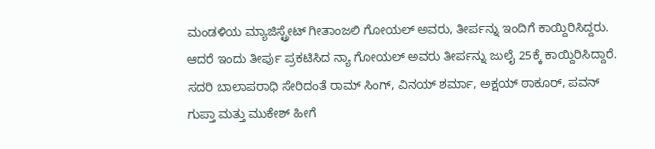ಮಂಡಳಿಯ ಮ್ಯಾಜಿಸ್ಟ್ರೇಟ್ ಗೀತಾಂಜಲಿ ಗೋಯಲ್ ಅವರು, ತೀರ್ಪನ್ನು ಇಂದಿಗೆ ಕಾಯ್ದಿರಿಸಿದ್ದರು. ಆದರೆ ಇಂದು ತೀರ್ಪು ಪ್ರಕಟಿಸಿದ ನ್ಯಾ ಗೋಯಲ್ ಅವರು ತೀರ್ಪನ್ನು ಜುಲೈ 25ಕ್ಕೆ ಕಾಯ್ದಿರಿಸಿದ್ದಾರೆ.
ಸದರಿ ಬಾಲಾಪರಾಧಿ ಸೇರಿದಂತೆ ರಾಮ್ ಸಿಂಗ್, ವಿನಯ್ ಶರ್ಮಾ, ಅಕ್ಷಯ್ ಠಾಕೂರ್, ಪವನ್ ಗುಪ್ತಾ ಮತ್ತು ಮುಕೇಶ್ ಹೀಗೆ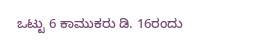ಒಟ್ಟು 6 ಕಾಮುಕರು ಡಿ. 16ರಂದು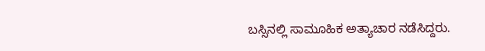ಬಸ್ಸಿನಲ್ಲಿ ಸಾಮೂಹಿಕ ಅತ್ಯಾಚಾರ ನಡೆಸಿದ್ದರು.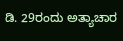ಡಿ. 29ರಂದು ಅತ್ಯಾಚಾರ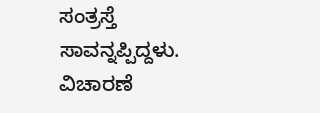ಸಂತ್ರಸ್ತೆ ಸಾವನ್ನಪ್ಪಿದ್ದಳು. ವಿಚಾರಣೆ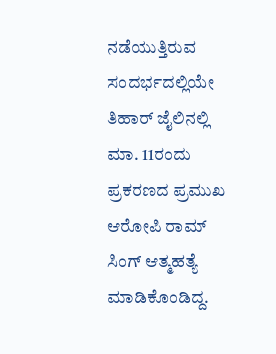ನಡೆಯುತ್ತಿರುವ ಸಂದರ್ಭದಲ್ಲಿಯೇ ತಿಹಾರ್ ಜೈಲಿನಲ್ಲಿ ಮಾ. 11ರಂದು ಪ್ರಕರಣದ ಪ್ರಮುಖ ಆರೋಪಿ ರಾಮ್ ಸಿಂಗ್ ಆತ್ಮಹತ್ಯೆ ಮಾಡಿಕೊಂಡಿದ್ದ.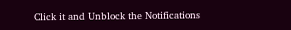Click it and Unblock the Notifications